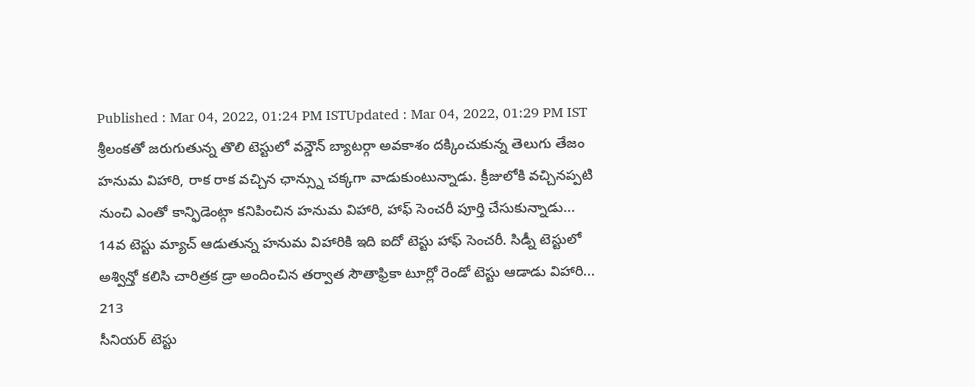Published : Mar 04, 2022, 01:24 PM ISTUpdated : Mar 04, 2022, 01:29 PM IST
శ్రీలంకతో జరుగుతున్న తొలి టెస్టులో వన్డౌన్ బ్యాటర్గా అవకాశం దక్కించుకున్న తెలుగు తేజం హనుమ విహారి, రాక రాక వచ్చిన ఛాన్స్ను చక్కగా వాడుకుంటున్నాడు. క్రీజులోకి వచ్చినప్పటి నుంచి ఎంతో కాన్ఫిడెంట్గా కనిపించిన హనుమ విహారి, హాఫ్ సెంచరీ పూర్తి చేసుకున్నాడు...
14వ టెస్టు మ్యాచ్ ఆడుతున్న హనుమ విహారికి ఇది ఐదో టెస్టు హాఫ్ సెంచరీ. సిడ్నీ టెస్టులో అశ్విన్తో కలిసి చారిత్రక డ్రా అందించిన తర్వాత సౌతాఫ్రికా టూర్లో రెండో టెస్టు ఆడాడు విహారి...
213
సీనియర్ టెస్టు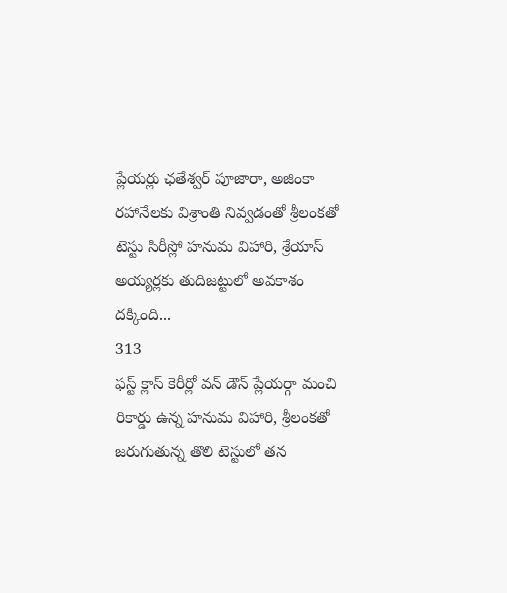ప్లేయర్లు ఛతేశ్వర్ పూజారా, అజింకా రహానేలకు విశ్రాంతి నివ్వడంతో శ్రీలంకతో టెస్టు సిరీస్లో హనుమ విహారి, శ్రేయాస్ అయ్యర్లకు తుదిజట్టులో అవకాశం దక్కింది...
313
ఫస్ట్ క్లాస్ కెరీర్లో వన్ డౌన్ ప్లేయర్గా మంచి రికార్డు ఉన్న హనుమ విహారి, శ్రీలంకతో జరుగుతున్న తొలి టెస్టులో తన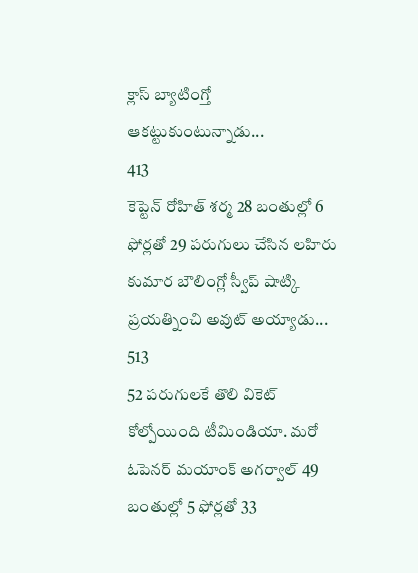క్లాస్ బ్యాటింగ్తో ఆకట్టుకుంటున్నాడు...
413
కెప్టెన్ రోహిత్ శర్మ 28 బంతుల్లో 6 ఫోర్లతో 29 పరుగులు చేసిన లహిరు కుమార బౌలింగ్లో స్వీప్ షాట్కి ప్రయత్నించి అవుట్ అయ్యాడు...
513
52 పరుగులకే తొలి వికెట్ కోల్పోయింది టీమిండియా. మరో ఓపెనర్ మయాంక్ అగర్వాల్ 49 బంతుల్లో 5 ఫోర్లతో 33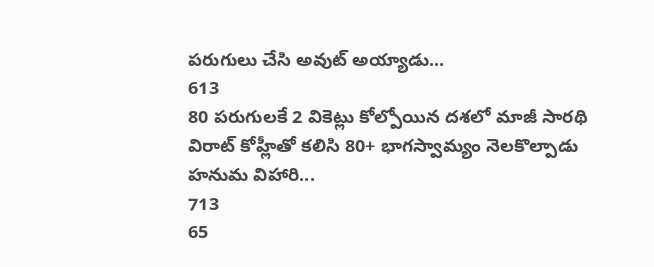పరుగులు చేసి అవుట్ అయ్యాడు...
613
80 పరుగులకే 2 వికెట్లు కోల్పోయిన దశలో మాజీ సారథి విరాట్ కోహ్లీతో కలిసి 80+ భాగస్వామ్యం నెలకొల్పాడు హనుమ విహారి...
713
65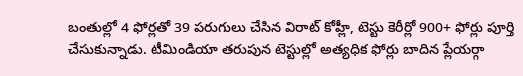బంతుల్లో 4 ఫోర్లతో 39 పరుగులు చేసిన విరాట్ కోహ్లీ, టెస్టు కెరీర్లో 900+ ఫోర్లు పూర్తి చేసుకున్నాడు. టీమిండియా తరుపున టెస్టుల్లో అత్యధిక ఫోర్లు బాదిన ప్లేయర్గా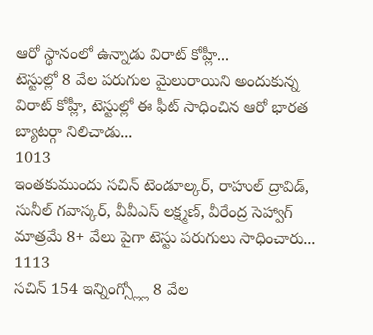ఆరో స్థానంలో ఉన్నాడు విరాట్ కోహ్లీ...
టెస్టుల్లో 8 వేల పరుగుల మైలురాయిని అందుకున్న విరాట్ కోహ్లీ, టెస్టుల్లో ఈ ఫీట్ సాధించిన ఆరో భారత బ్యాటర్గా నిలిచాడు...
1013
ఇంతకుముందు సచిన్ టెండూల్కర్, రాహుల్ ద్రావిడ్, సునీల్ గవాస్కర్, వీవీఎస్ లక్ష్మణ్, వీరేంద్ర సెహ్వాగ్ మాత్రమే 8+ వేలు పైగా టెస్టు పరుగులు సాధించారు...
1113
సచిన్ 154 ఇన్నింగ్స్ల్లో 8 వేల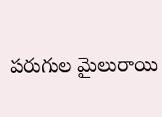పరుగుల మైలురాయి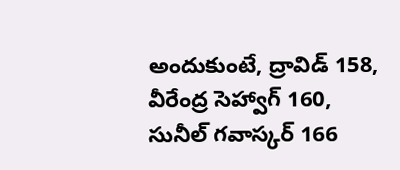అందుకుంటే, ద్రావిడ్ 158, వీరేంద్ర సెహ్వాగ్ 160, సునీల్ గవాస్కర్ 166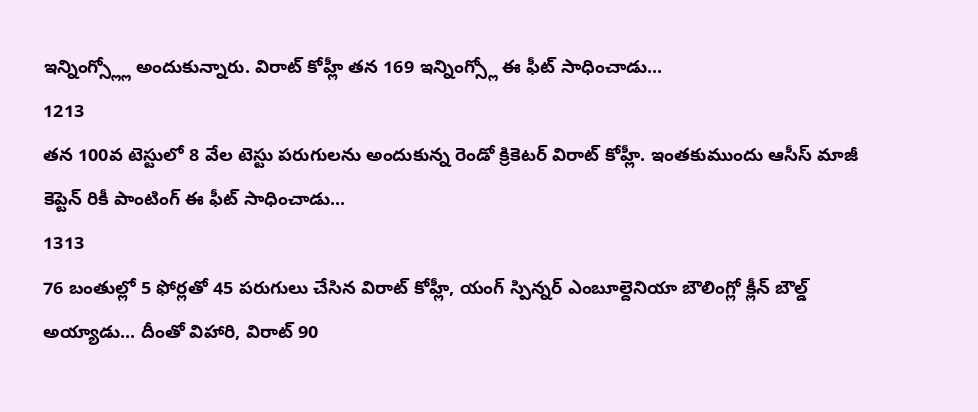ఇన్నింగ్స్ల్లో అందుకున్నారు. విరాట్ కోహ్లీ తన 169 ఇన్నింగ్స్లో ఈ ఫీట్ సాధించాడు...
1213
తన 100వ టెస్టులో 8 వేల టెస్టు పరుగులను అందుకున్న రెండో క్రికెటర్ విరాట్ కోహ్లీ. ఇంతకుముందు ఆసీస్ మాజీ కెప్టెన్ రికీ పాంటింగ్ ఈ ఫీట్ సాధించాడు...
1313
76 బంతుల్లో 5 ఫోర్లతో 45 పరుగులు చేసిన విరాట్ కోహ్లీ, యంగ్ స్పిన్నర్ ఎంబూల్దెనియా బౌలింగ్లో క్లీన్ బౌల్డ్ అయ్యాడు... దీంతో విహారి, విరాట్ 90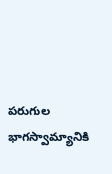పరుగుల భాగస్వామ్యానికి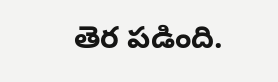తెర పడింది.